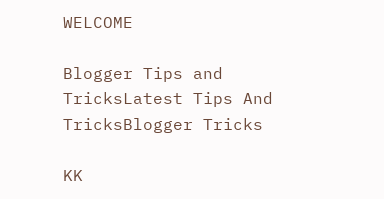WELCOME

Blogger Tips and TricksLatest Tips And TricksBlogger Tricks

KK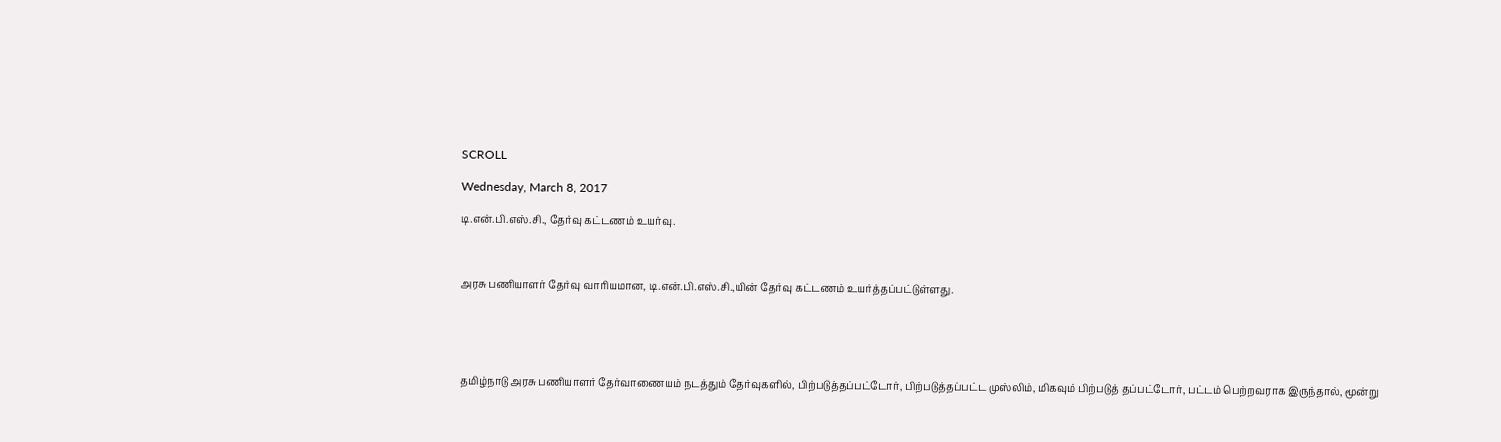SCROLL

Wednesday, March 8, 2017

டி.என்.பி.எஸ்.சி., தேர்வு கட்டணம் உயர்வு.



அரசு பணியாளர் தேர்வு வாரியமான, டி.என்.பி.எஸ்.சி.,யின் தேர்வு கட்டணம் உயர்த்தப்பட்டுள்ளது.





தமிழ்நாடு அரசு பணியாளர் தேர்வாணையம் நடத்தும் தேர்வுகளில், பிற்படுத்தப்பட்டோர், பிற்படுத்தப்பட்ட முஸ்லிம், மிகவும் பிற்படுத் தப்பட்டோர், பட்டம் பெற்றவராக இருந்தால், மூன்று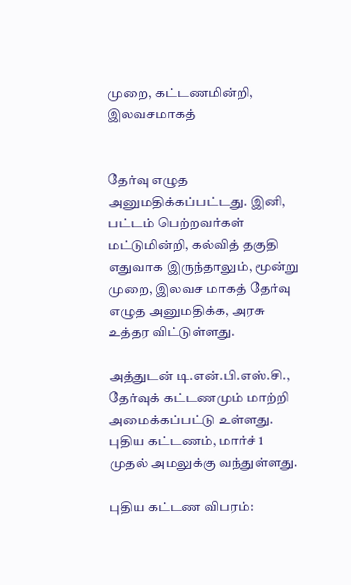முறை, கட்டணமின்றி, இலவசமாகத்


தேர்வு எழுத அனுமதிக்கப்பட்டது. இனி, பட்டம் பெற்றவர்கள் மட்டுமின்றி, கல்வித் தகுதி எதுவாக இருந்தாலும், மூன்று முறை, இலவச மாகத் தேர்வு எழுத அனுமதிக்க, அரசு உத்தர விட்டுள்ளது.

அத்துடன் டி.என்.பி.எஸ்.சி., தேர்வுக் கட்டணமும் மாற்றி அமைக்கப்பட்டு உள்ளது. புதிய கட்டணம், மார்ச் 1 முதல் அமலுக்கு வந்துள்ளது.

புதிய கட்டண விபரம்: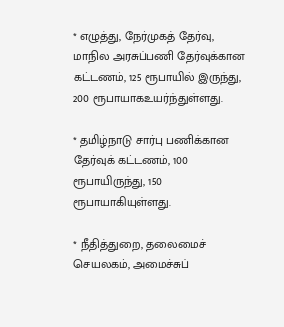* எழுத்து, நேர்முகத் தேர்வு, மாநில அரசுப்பணி தேர்வுக்கான கட்டணம், 125 ரூபாயில் இருந்து, 200 ரூபாயாகஉயர்ந்துள்ளது.

* தமிழ்நாடு சார்பு பணிக்கான தேர்வுக் கட்டணம், 100 ரூபாயிருந்து, 150 ரூபாயாகியுள்ளது.

* நீதித்துறை, தலைமைச் செயலகம், அமைச்சுப்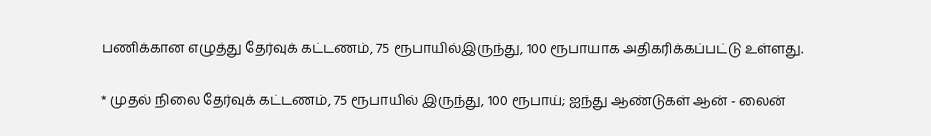பணிக்கான எழுத்து தேர்வுக் கட்டணம், 75 ரூபாயில்இருந்து, 100 ரூபாயாக அதிகரிக்கப்பட்டு உள்ளது.

* முதல் நிலை தேர்வுக் கட்டணம், 75 ரூபாயில் இருந்து, 100 ரூபாய்; ஐந்து ஆண்டுகள் ஆன் - லைன்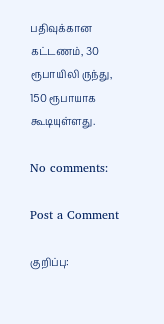பதிவுக்கான கட்டணம், 30 ரூபாயிலி ருந்து, 150 ரூபாயாக கூடியுள்ளது.

No comments:

Post a Comment

குறிப்பு: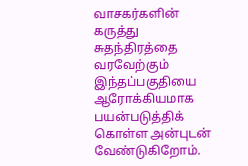வாசகர்களின் கருத்து சுதந்திரத்தை வரவேற்கும் இந்தப்பகுதியை ஆரோக்கியமாக பயன்படுத்திக் கொள்ள அன்புடன் வேண்டுகிறோம்.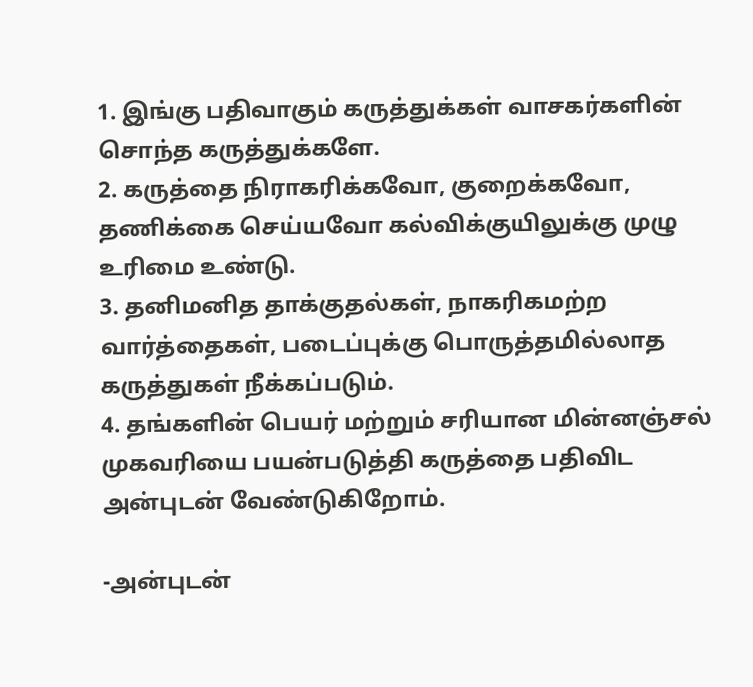1. இங்கு பதிவாகும் கருத்துக்கள் வாசகர்களின் சொந்த கருத்துக்களே.
2. கருத்தை நிராகரிக்கவோ, குறைக்கவோ, தணிக்கை செய்யவோ கல்விக்குயிலுக்கு முழு உரிமை உண்டு.
3. தனிமனித தாக்குதல்கள், நாகரிகமற்ற வார்த்தைகள், படைப்புக்கு பொருத்தமில்லாத கருத்துகள் நீக்கப்படும்.
4. தங்களின் பெயர் மற்றும் சரியான மின்னஞ்சல் முகவரியை பயன்படுத்தி கருத்தை பதிவிட அன்புடன் வேண்டுகிறோம்.

-அன்புடன்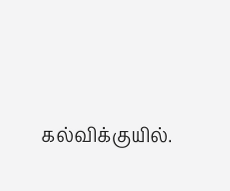கல்விக்குயில்.